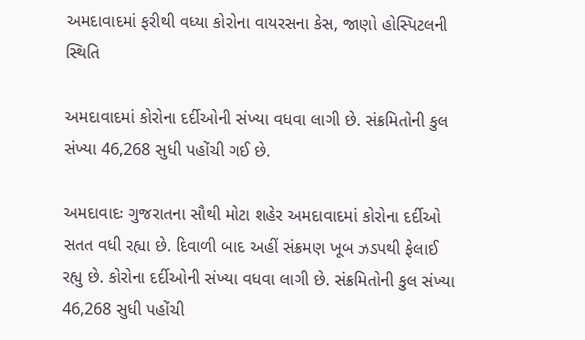અમદાવાદમાં ફરીથી વધ્યા કોરોના વાયરસના કેસ, જાણો હોસ્પિટલની સ્થિતિ

અમદાવાદમાં કોરોના દર્દીઓની સંખ્યા વધવા લાગી છે. સંક્રમિતોની કુલ સંખ્યા 46,268 સુધી પહોંચી ગઈ છે.

અમદાવાદઃ ગુજરાતના સૌથી મોટા શહેર અમદાવાદમાં કોરોના દર્દીઓ સતત વધી રહ્યા છે. દિવાળી બાદ અહીં સંક્રમણ ખૂબ ઝડપથી ફેલાઈ રહ્યુ છે. કોરોના દર્દીઓની સંખ્યા વધવા લાગી છે. સંક્રમિતોની કુલ સંખ્યા 46,268 સુધી પહોંચી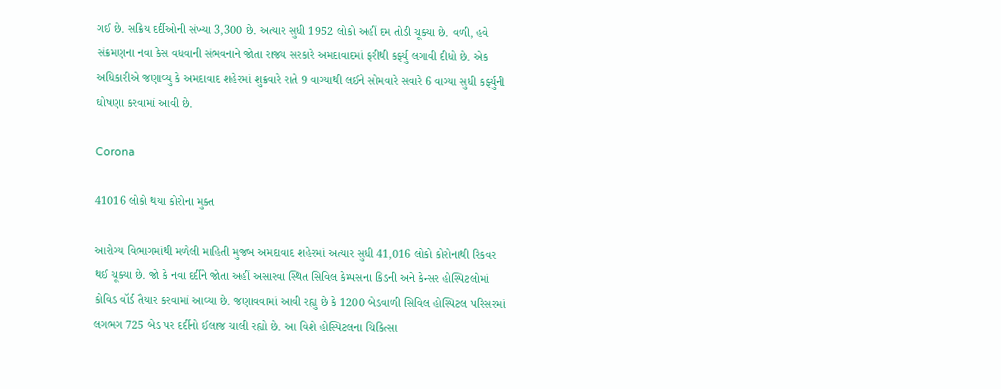ગઈ છે. સક્રિય દર્દીઓની સંખ્યા 3,300 છે. અત્યાર સુધી 1952 લોકો અહીં દમ તોડી ચૂક્યા છે. વળી, હવે સંક્રમણના નવા કેસ વધવાની સંભવનાને જોતા રાજ્ય સરકારે અમદાવાદમાં ફરીથી કર્ફ્યુ લગાવી દીધો છે. એક અધિકારીએ જણાવ્યુ કે અમદાવાદ શહેરમાં શુક્રવારે રાતે 9 વાગ્યાથી લઈને સોમવારે સવારે 6 વાગ્યા સુધી કર્ફ્યુની ઘોષણા કરવામાં આવી છે.

Corona

41016 લોકો થયા કોરોના મુક્ત

આરોગ્ય વિભાગમાંથી મળેલી માહિતી મુજબ અમદાવાદ શહેરમાં અત્યાર સુધી 41,016 લોકો કોરોનાથી રિકવર થઈ ચૂક્યા છે. જો કે નવા દર્દીને જોતા અહીં અસારવા સ્થિત સિવિલ કેમ્પસના કિડની અને કેન્સર હોસ્પિટલોમાં કોવિડ વૉર્ડ તૈયાર કરવામાં આવ્યા છે. જણાવવામાં આવી રહ્યુ છે કે 1200 બેડવાળી સિવિલ હોસ્પિટલ પરિસરમાં લગભગ 725 બેડ પર દર્દીનો ઈલાજ ચાલી રહ્યો છે. આ વિશે હોસ્પિટલના ચિકિત્સા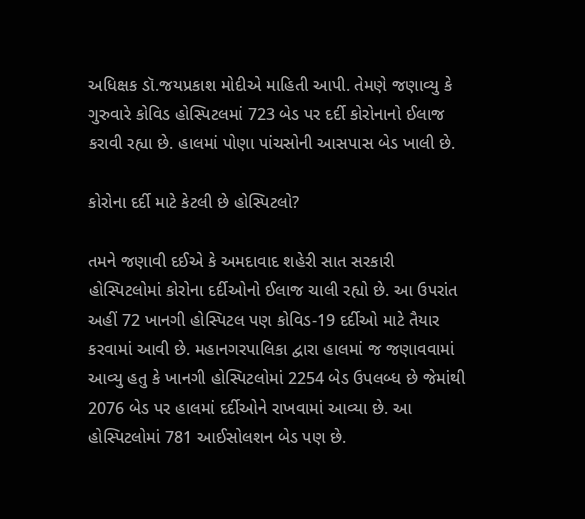અધિક્ષક ડૉ.જયપ્રકાશ મોદીએ માહિતી આપી. તેમણે જણાવ્યુ કે ગુરુવારે કોવિડ હોસ્પિટલમાં 723 બેડ પર દર્દી કોરોનાનો ઈલાજ કરાવી રહ્યા છે. હાલમાં પોણા પાંચસોની આસપાસ બેડ ખાલી છે.

કોરોના દર્દી માટે કેટલી છે હોસ્પિટલો?

તમને જણાવી દઈએ કે અમદાવાદ શહેરી સાત સરકારી હોસ્પિટલોમાં કોરોના દર્દીઓનો ઈલાજ ચાલી રહ્યો છે. આ ઉપરાંત અહીં 72 ખાનગી હોસ્પિટલ પણ કોવિડ-19 દર્દીઓ માટે તૈયાર કરવામાં આવી છે. મહાનગરપાલિકા દ્વારા હાલમાં જ જણાવવામાં આવ્યુ હતુ કે ખાનગી હોસ્પિટલોમાં 2254 બેડ ઉપલબ્ધ છે જેમાંથી 2076 બેડ પર હાલમાં દર્દીઓને રાખવામાં આવ્યા છે. આ હોસ્પિટલોમાં 781 આઈસોલશન બેડ પણ છે.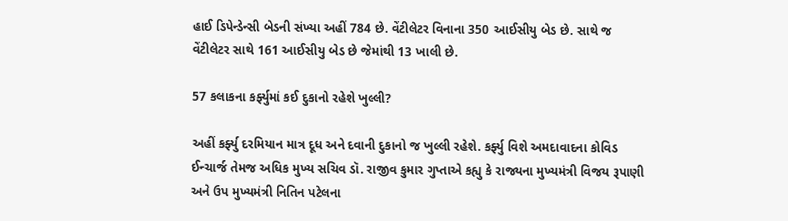હાઈ ડિપેન્ડેન્સી બેડની સંખ્યા અહીં 784 છે. વેંટીલેટર વિનાના 350 આઈસીયુ બેડ છે. સાથે જ વેંટીલેટર સાથે 161 આઈસીયુ બેડ છે જેમાંથી 13 ખાલી છે.

57 કલાકના કર્ફ્યુમાં કઈ દુકાનો રહેશે ખુલ્લી?

અહીં કર્ફ્યુ દરમિયાન માત્ર દૂધ અને દવાની દુકાનો જ ખુલ્લી રહેશે. કર્ફ્યુ વિશે અમદાવાદના કોવિડ ઈન્ચાર્જ તેમજ અધિક મુખ્ય સચિવ ડૉ. રાજીવ કુમાર ગુપ્તાએ કહ્યુ કે રાજ્યના મુખ્યમંત્રી વિજય રૂપાણી અને ઉપ મુખ્યમંત્રી નિતિન પટેલના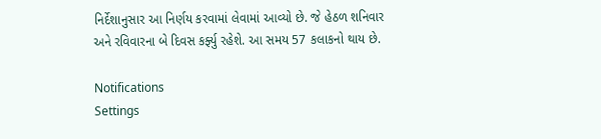નિર્દેશાનુસાર આ નિર્ણય કરવામાં લેવામાં આવ્યો છે. જે હેઠળ શનિવાર અને રવિવારના બે દિવસ કર્ફ્યુ રહેશે. આ સમય 57 કલાકનો થાય છે.

Notifications
Settings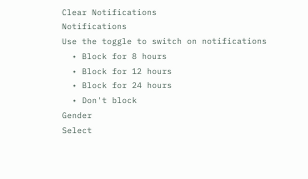Clear Notifications
Notifications
Use the toggle to switch on notifications
  • Block for 8 hours
  • Block for 12 hours
  • Block for 24 hours
  • Don't block
Gender
Select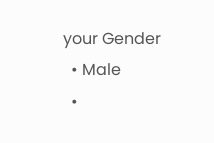your Gender
  • Male
  •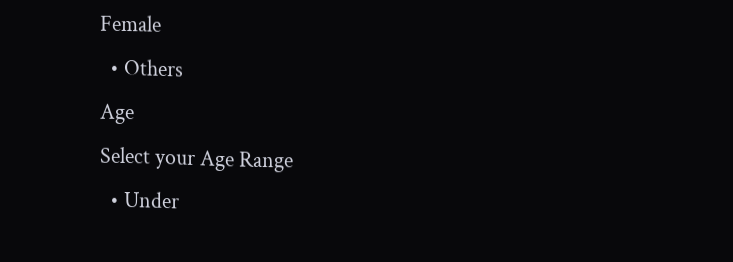Female
  • Others
Age
Select your Age Range
  • Under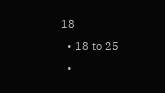18
  • 18 to 25
  •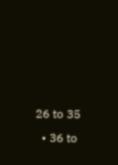26 to 35
  • 36 to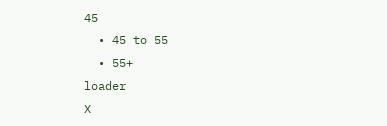45
  • 45 to 55
  • 55+
loader
X